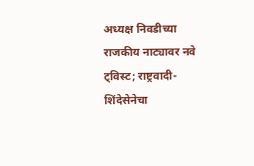अध्यक्ष निवडीच्या राजकीय नाट्यावर नवे ट्विस्ट; राष्ट्रवादी-शिंदेसेनेचा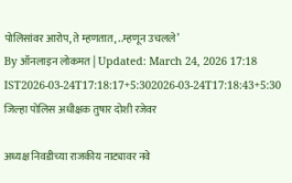पोलिसांवर आरोप, ते म्हणतात, ..म्हणून उचलले’
By ऑनलाइन लोकमत | Updated: March 24, 2026 17:18 IST2026-03-24T17:18:17+5:302026-03-24T17:18:43+5:30
जिल्हा पोलिस अधीक्षक तुषार दोशी रजेवर

अध्यक्ष निवडीच्या राजकीय नाट्यावर नवे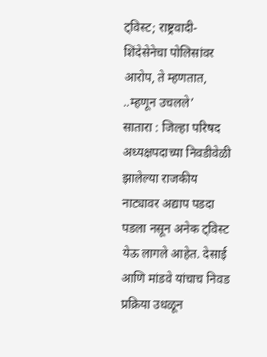ट्विस्ट; राष्ट्रवादी-शिंदेसेनेचा पोलिसांवर आरोप, ते म्हणतात, ..म्हणून उचलले’
सातारा : जिल्हा परिषद अध्यक्षपदाच्या निवडीवेळी झालेल्या राजकीय नाट्यावर अद्याप पडदा पडला नसून अनेक ट्विस्ट येऊ लागले आहेत. देसाई आणि मांडवे यांचाच निवड प्रक्रिया उधळून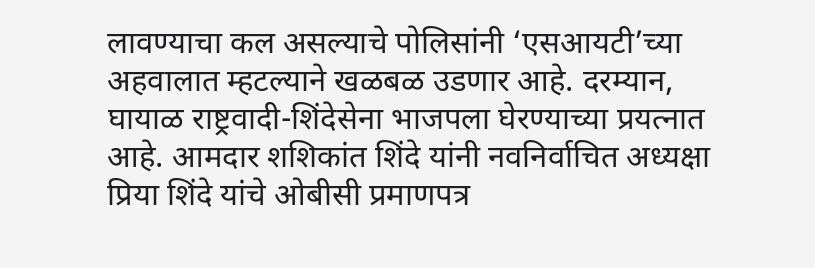लावण्याचा कल असल्याचे पोलिसांनी ‘एसआयटी’च्या अहवालात म्हटल्याने खळबळ उडणार आहे. दरम्यान, घायाळ राष्ट्रवादी-शिंदेसेना भाजपला घेरण्याच्या प्रयत्नात आहे. आमदार शशिकांत शिंदे यांनी नवनिर्वाचित अध्यक्षा प्रिया शिंदे यांचे ओबीसी प्रमाणपत्र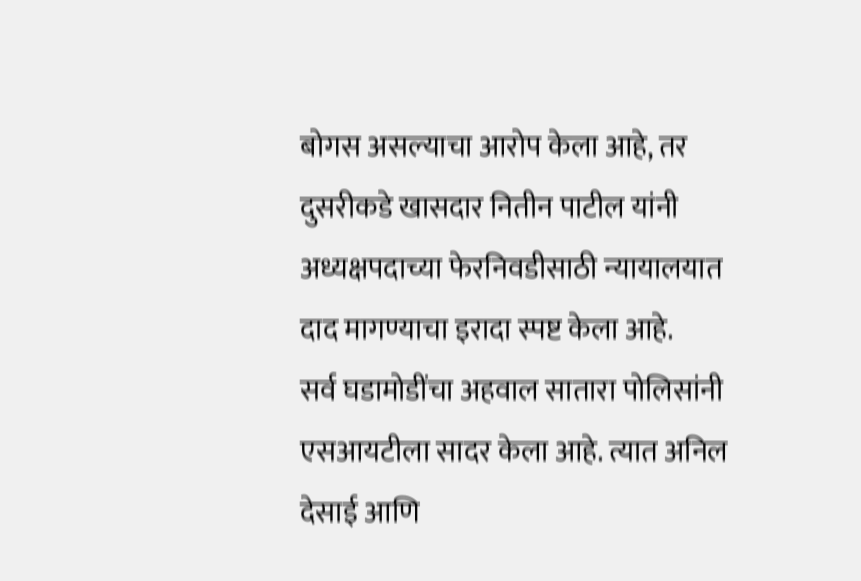बोगस असल्याचा आरोप केला आहे, तर दुसरीकडे खासदार नितीन पाटील यांनी अध्यक्षपदाच्या फेरनिवडीसाठी न्यायालयात दाद मागण्याचा इरादा स्पष्ट केला आहे.
सर्व घडामोडींचा अहवाल सातारा पोलिसांनी एसआयटीला सादर केला आहे. त्यात अनिल देसाई आणि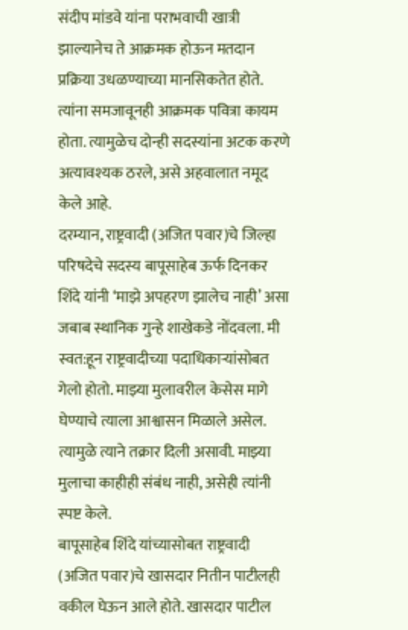संदीप मांडवे यांना पराभवाची खात्री झाल्यानेच ते आक्रमक होऊन मतदान प्रक्रिया उधळण्याच्या मानसिकतेत होते. त्यांना समजावूनही आक्रमक पवित्रा कायम होता. त्यामुळेच दोन्ही सदस्यांना अटक करणे अत्यावश्यक ठरले, असे अहवालात नमूद केले आहे.
दरम्यान, राष्ट्रवादी (अजित पवार)चे जिल्हा परिषदेचे सदस्य बापूसाहेब ऊर्फ दिनकर शिंदे यांनी ‘माझे अपहरण झालेच नाही’ असा जबाब स्थानिक गुन्हे शाखेकडे नोंदवला. मी स्वत:हून राष्ट्रवादीच्या पदाधिकाऱ्यांसोबत गेलो होतो. माझ्या मुलावरील केसेस मागे घेण्याचे त्याला आश्वासन मिळाले असेल. त्यामुळे त्याने तक्रार दिली असावी. माझ्या मुलाचा काहीही संबंध नाही, असेही त्यांनी स्पष्ट केले.
बापूसाहेब शिंदे यांच्यासोबत राष्ट्रवादी (अजित पवार)चे खासदार नितीन पाटीलही वकील घेऊन आले होते. खासदार पाटील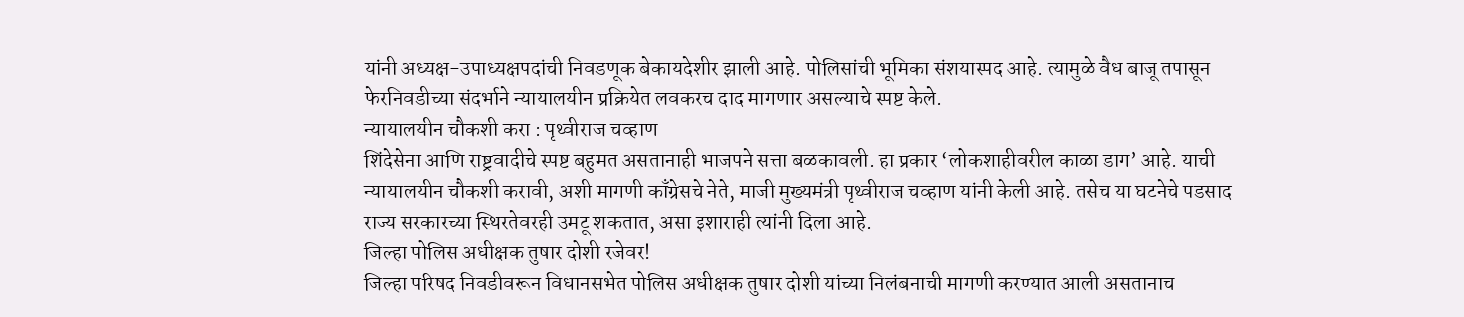यांनी अध्यक्ष-उपाध्यक्षपदांची निवडणूक बेकायदेशीर झाली आहे. पोलिसांची भूमिका संशयास्पद आहे. त्यामुळे वैध बाजू तपासून फेरनिवडीच्या संदर्भाने न्यायालयीन प्रक्रियेत लवकरच दाद मागणार असल्याचे स्पष्ट केले.
न्यायालयीन चौकशी करा : पृथ्वीराज चव्हाण
शिंदेसेना आणि राष्ट्रवादीचे स्पष्ट बहुमत असतानाही भाजपने सत्ता बळकावली. हा प्रकार ‘लोकशाहीवरील काळा डाग’ आहे. याची न्यायालयीन चौकशी करावी, अशी मागणी काँग्रेसचे नेते, माजी मुख्यमंत्री पृथ्वीराज चव्हाण यांनी केली आहे. तसेच या घटनेचे पडसाद राज्य सरकारच्या स्थिरतेवरही उमटू शकतात, असा इशाराही त्यांनी दिला आहे.
जिल्हा पोलिस अधीक्षक तुषार दोशी रजेवर!
जिल्हा परिषद निवडीवरून विधानसभेत पोलिस अधीक्षक तुषार दोशी यांच्या निलंबनाची मागणी करण्यात आली असतानाच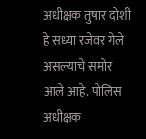अधीक्षक तुषार दोशी हे सध्या रजेवर गेले असल्याचे समोर आले आहे. पोलिस अधीक्षक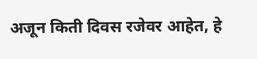अजून किती दिवस रजेवर आहेत, हे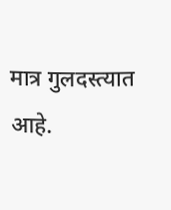मात्र गुलदस्त्यात आहे.